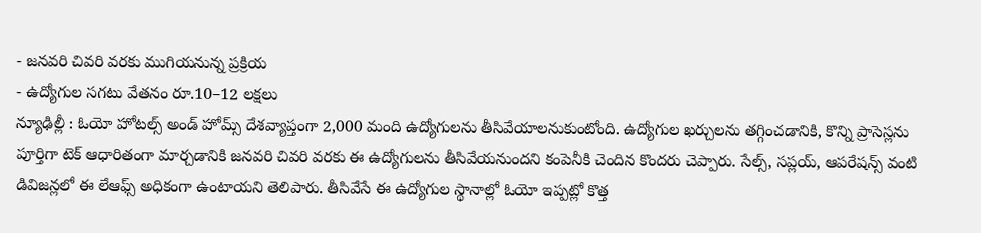- జనవరి చివరి వరకు ముగియనున్న ప్రక్రియ
- ఉద్యోగుల సగటు వేతనం రూ.10–12 లక్షలు
న్యూఢిల్లీ : ఓయో హోటల్స్ అండ్ హోమ్స్ దేశవ్యాప్తంగా 2,000 మంది ఉద్యోగులను తీసివేయాలనుకుంటోంది. ఉద్యోగుల ఖర్చులను తగ్గించడానికి, కొన్ని ప్రాసెస్లను పూర్తిగా టెక్ ఆధారితంగా మార్చడానికి జనవరి చివరి వరకు ఈ ఉద్యోగులను తీసివేయనుందని కంపెనీకి చెందిన కొందరు చెప్పారు. సేల్స్, సప్లయ్, ఆపరేషన్స్ వంటి డివిజన్లలో ఈ లేఆఫ్స్ అధికంగా ఉంటాయని తెలిపారు. తీసివేసే ఈ ఉద్యోగుల స్థానాల్లో ఓయో ఇప్పట్లో కొత్త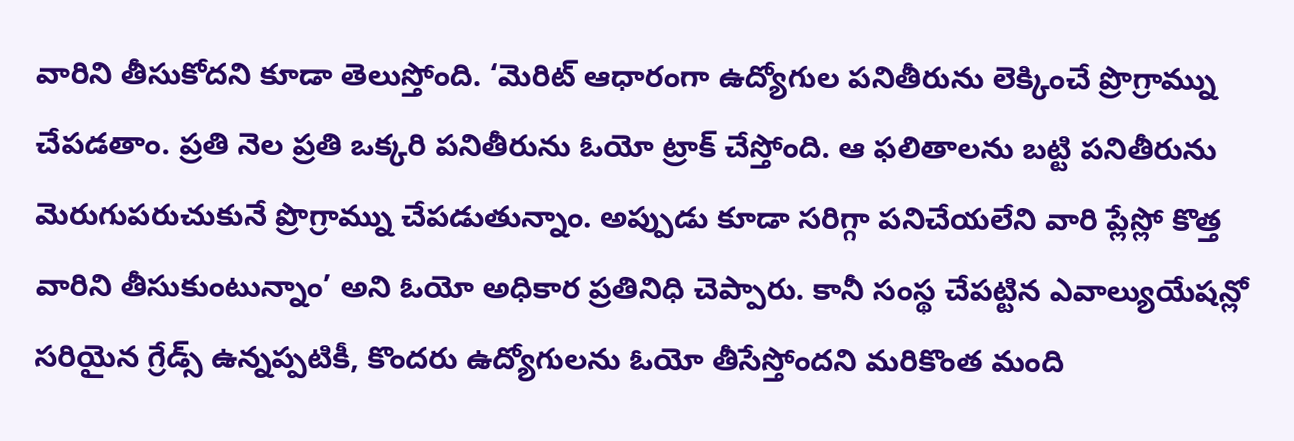వారిని తీసుకోదని కూడా తెలుస్తోంది. ‘మెరిట్ ఆధారంగా ఉద్యోగుల పనితీరును లెక్కించే ప్రొగ్రామ్ను చేపడతాం. ప్రతి నెల ప్రతి ఒక్కరి పనితీరును ఓయో ట్రాక్ చేస్తోంది. ఆ ఫలితాలను బట్టి పనితీరును మెరుగుపరుచుకునే ప్రొగ్రామ్ను చేపడుతున్నాం. అప్పుడు కూడా సరిగ్గా పనిచేయలేని వారి ప్లేస్లో కొత్త వారిని తీసుకుంటున్నాం’ అని ఓయో అధికార ప్రతినిధి చెప్పారు. కానీ సంస్థ చేపట్టిన ఎవాల్యుయేషన్లో సరియైన గ్రేడ్స్ ఉన్నప్పటికీ, కొందరు ఉద్యోగులను ఓయో తీసేస్తోందని మరికొంత మంది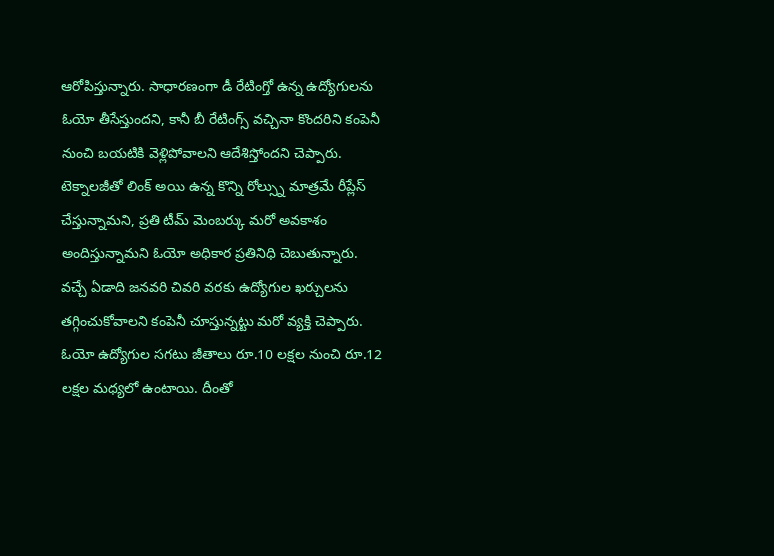ఆరోపిస్తున్నారు. సాధారణంగా డీ రేటింగ్తో ఉన్న ఉద్యోగులను ఓయో తీసేస్తుందని, కానీ బీ రేటింగ్స్ వచ్చినా కొందరిని కంపెనీ నుంచి బయటికి వెళ్లిపోవాలని ఆదేశిస్తోందని చెప్పారు. టెక్నాలజీతో లింక్ అయి ఉన్న కొన్ని రోల్స్ను మాత్రమే రీప్లేస్ చేస్తున్నామని, ప్రతి టీమ్ మెంబర్కు మరో అవకాశం అందిస్తున్నామని ఓయో అధికార ప్రతినిధి చెబుతున్నారు. వచ్చే ఏడాది జనవరి చివరి వరకు ఉద్యోగుల ఖర్చులను తగ్గించుకోవాలని కంపెనీ చూస్తున్నట్టు మరో వ్యక్తి చెప్పారు.
ఓయో ఉద్యోగుల సగటు జీతాలు రూ.10 లక్షల నుంచి రూ.12 లక్షల మధ్యలో ఉంటాయి. దీంతో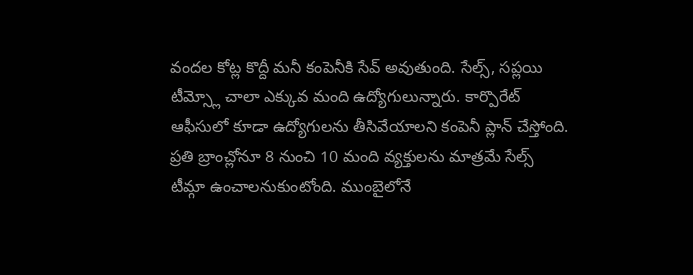వందల కోట్ల కొద్దీ మనీ కంపెనీకి సేవ్ అవుతుంది. సేల్స్, సప్లయి టీమ్స్లో చాలా ఎక్కువ మంది ఉద్యోగులున్నారు. కార్పొరేట్ ఆఫీసులో కూడా ఉద్యోగులను తీసివేయాలని కంపెనీ ప్లాన్ చేస్తోంది. ప్రతి బ్రాంచ్లోనూ 8 నుంచి 10 మంది వ్యక్తులను మాత్రమే సేల్స్ టీమ్గా ఉంచాలనుకుంటోంది. ముంబైలోనే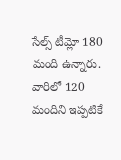సేల్స్ టీమ్లో 180 మంది ఉన్నారు. వారిలో 120 మందిని ఇప్పటికే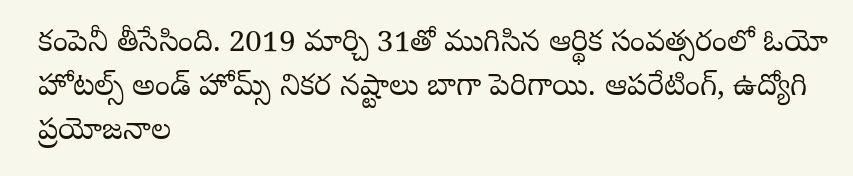కంపెనీ తీసేసింది. 2019 మార్చి 31తో ముగిసిన ఆర్థిక సంవత్సరంలో ఓయో హోటల్స్ అండ్ హోమ్స్ నికర నష్టాలు బాగా పెరిగాయి. ఆపరేటింగ్, ఉద్యోగి ప్రయోజనాల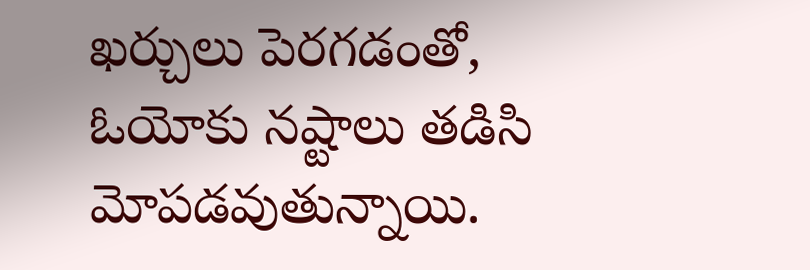ఖర్చులు పెరగడంతో, ఓయోకు నష్టాలు తడిసి మోపడవుతున్నాయి.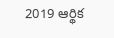2019 ఆర్థిక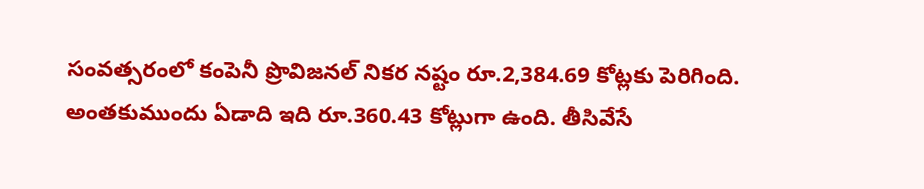సంవత్సరంలో కంపెనీ ప్రొవిజనల్ నికర నష్టం రూ.2,384.69 కోట్లకు పెరిగింది. అంతకుముందు ఏడాది ఇది రూ.360.43 కోట్లుగా ఉంది. తీసివేసే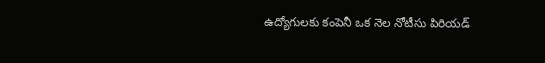ఉద్యోగులకు కంపెనీ ఒక నెల నోటీసు పిరియడ్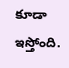కూడా ఇస్తోంది.